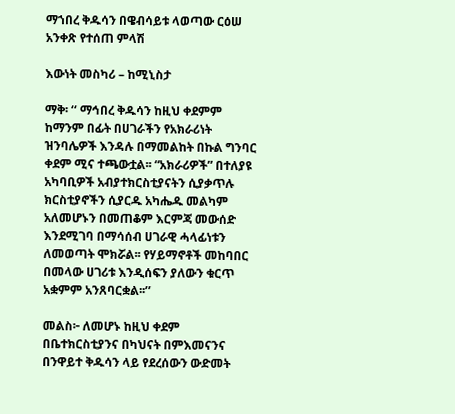ማኀበረ ቅዱሳን በዌብሳይቱ ላወጣው ርዕሠ አንቀጽ የተሰጠ ምላሽ

እውነት መስካሪ – ከሚኒስታ

ማቅ፡ ‘‘ ማኅበረ ቅዱሳን ከዚህ ቀደምም ከማንም በፊት በሀገራችን የአክራሪነት ዝንባሌዎች እንዳሉ በማመልከት በኩል ግንባር ቀደም ሚና ተጫውቷል፡፡ “አክራሪዎች” በተለያዩ አካባቢዎች አብያተክርስቲያናትን ሲያቃጥሉ ክርስቲያኖችን ሲያርዱ አካሔዱ መልካም አለመሆኑን በመጠቆም እርምጃ መውሰድ እንደሚገባ በማሳሰብ ሀገራዊ ሓላፊነቱን ለመወጣት ሞክሯል፡፡ የሃይማኖቶች መከባበር በመላው ሀገሪቱ እንዲሰፍን ያለውን ቁርጥ አቋምም አንጸባርቋል፡፡’’

መልስ፦ ለመሆኑ ከዚህ ቀደም በቤተክርስቲያንና በካህናት በምእመናንና በንዋይተ ቅዱሳን ላይ የደረሰውን ውድመት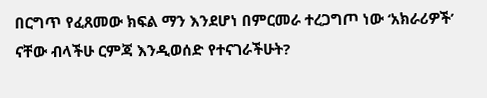በርግጥ የፈጸመው ክፍል ማን እንደሆነ በምርመራ ተረጋግጦ ነው ‘አክራሪዎች’ ናቸው ብላችሁ ርምጃ እንዲወሰድ የተናገራችሁት?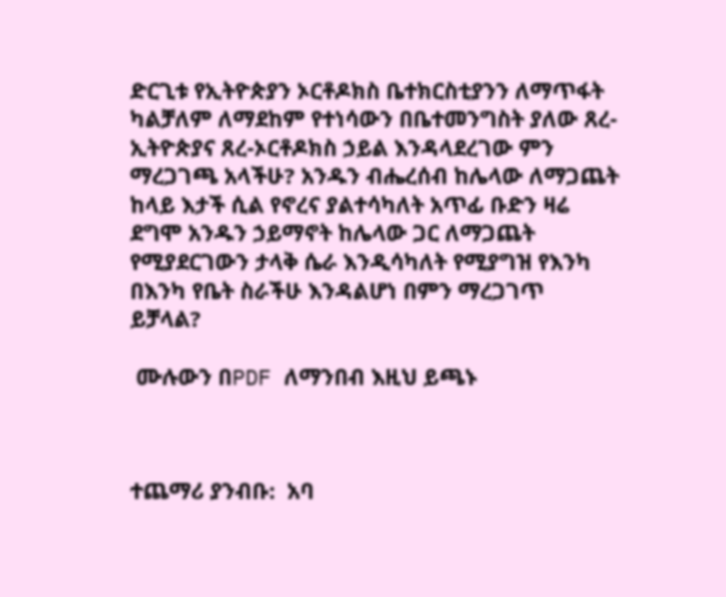ድርጊቱ የኢትዮጵያን ኦርቶዶክስ ቤተክርስቲያንን ለማጥፋት ካልቻለም ለማደከም የተነሳውን በቤተመንግስት ያለው ጸረ-ኢትዮጵያና ጸረ-ኦርቶዶክስ ኃይል እንዳላደረገው ምን ማረጋገጫ አላችሁ? አንዱን ብሔረሰብ ከሌላው ለማጋጨት ከላይ እታች ሲል የኖረና ያልተሳካለት አጥፊ ቡድን ዛሬ ደግሞ አንዱን ኃይማኖት ከሌላው ጋር ለማጋጨት የሚያደርገውን ታላቅ ሴራ እንዲሳካለት የሚያግዝ የእንካ በእንካ የቤት ስራችሁ እንዳልሆነ በምን ማረጋገጥ ይቻላል?

 ሙሉውን በPDF ለማንበብ እዚህ ይጫኑ



ተጨማሪ ያንብቡ:  አባ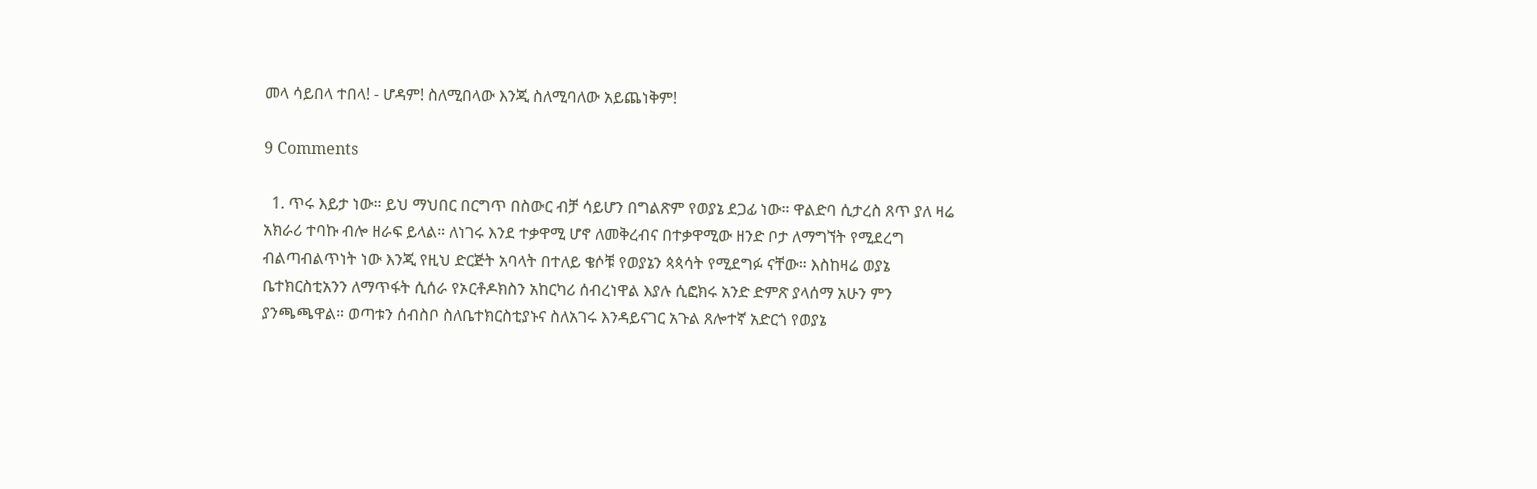መላ ሳይበላ ተበላ! - ሆዳም! ስለሚበላው እንጂ ስለሚባለው አይጨነቅም!

9 Comments

  1. ጥሩ እይታ ነው። ይህ ማህበር በርግጥ በስውር ብቻ ሳይሆን በግልጽም የወያኔ ደጋፊ ነው። ዋልድባ ሲታረስ ጸጥ ያለ ዛሬ አክራሪ ተባኩ ብሎ ዘራፍ ይላል። ለነገሩ እንደ ተቃዋሚ ሆኖ ለመቅረብና በተቃዋሚው ዘንድ ቦታ ለማግኘት የሚደረግ ብልጣብልጥነት ነው እንጂ የዚህ ድርጅት አባላት በተለይ ቄሶቹ የወያኔን ጳጳሳት የሚደግፉ ናቸው። እስከዛሬ ወያኔ ቤተክርስቲአንን ለማጥፋት ሲሰራ የኦርቶዶክስን አከርካሪ ሰብረነዋል እያሉ ሲፎክሩ አንድ ድምጽ ያላሰማ አሁን ምን ያንጫጫዋል። ወጣቱን ሰብስቦ ስለቤተክርስቲያኑና ስለአገሩ እንዳይናገር አጉል ጸሎተኛ አድርጎ የወያኔ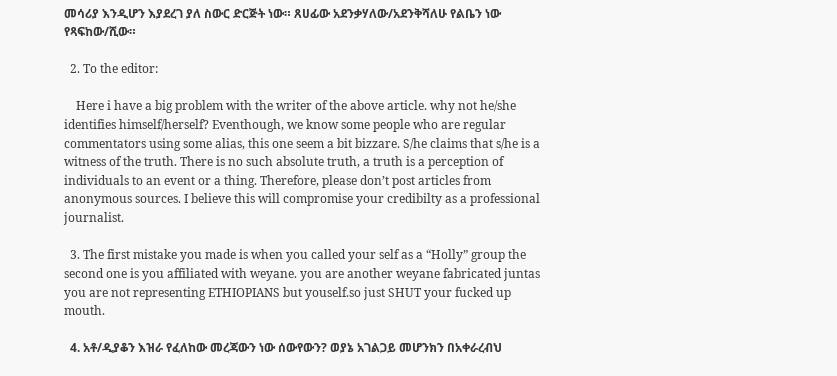መሳሪያ እንዲሆን እያደረገ ያለ ስውር ድርጅት ነው። ጸሀፊው አደንቃሃለው/አደንቅሻለሁ የልቤን ነው የጻፍከው/ሺው።

  2. To the editor:

    Here i have a big problem with the writer of the above article. why not he/she identifies himself/herself? Eventhough, we know some people who are regular commentators using some alias, this one seem a bit bizzare. S/he claims that s/he is a witness of the truth. There is no such absolute truth, a truth is a perception of individuals to an event or a thing. Therefore, please don’t post articles from anonymous sources. I believe this will compromise your credibilty as a professional journalist.

  3. The first mistake you made is when you called your self as a “Holly” group the second one is you affiliated with weyane. you are another weyane fabricated juntas you are not representing ETHIOPIANS but youself.so just SHUT your fucked up mouth.

  4. አቶ/ዲያቆን እዝራ የፈለከው መረጃውን ነው ሰውየውን? ወያኔ አገልጋይ መሆንክን በአቀራረብህ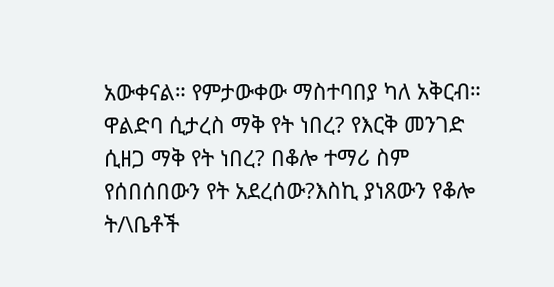አውቀናል። የምታውቀው ማስተባበያ ካለ አቅርብ። ዋልድባ ሲታረስ ማቅ የት ነበረ? የእርቅ መንገድ ሲዘጋ ማቅ የት ነበረ? በቆሎ ተማሪ ስም የሰበሰበውን የት አደረሰው?እስኪ ያነጸውን የቆሎ ት/\ቤቶች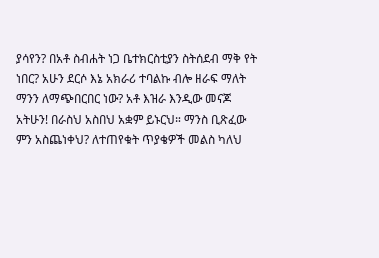ያሳየን? በአቶ ስብሐት ነጋ ቤተክርስቲያን ስትሰደብ ማቅ የት ነበር? አሁን ደርሶ እኔ አክራሪ ተባልኩ ብሎ ዘራፍ ማለት ማንን ለማጭበርበር ነው? አቶ እዝራ እንዲው መናጆ አትሁን! በራስህ አስበህ አቋም ይኑርህ። ማንስ ቢጽፈው ምን አስጨነቀህ? ለተጠየቁት ጥያቄዎች መልስ ካለህ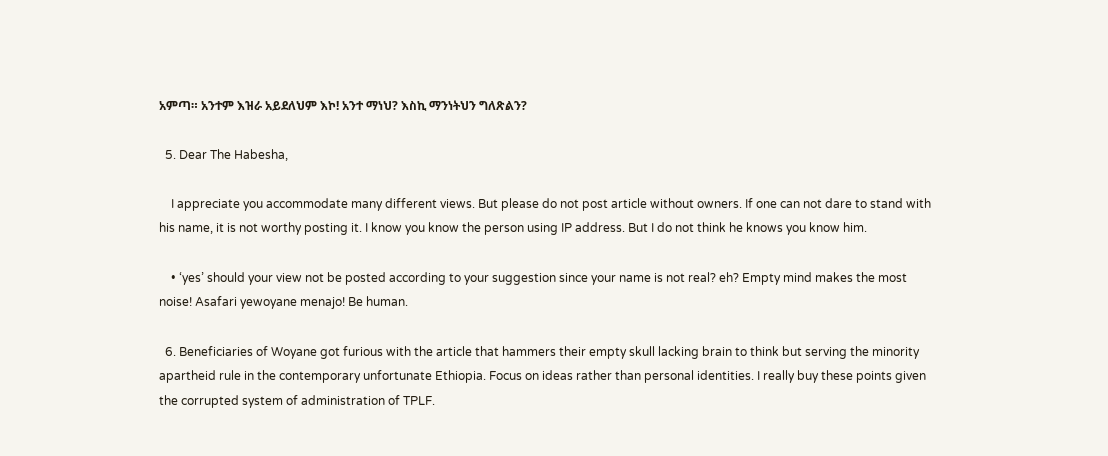አምጣ። አንተም እዝራ አይደለህም እኮ! አንተ ማነህ? እስኪ ማንነትህን ግለጽልን?

  5. Dear The Habesha,

    I appreciate you accommodate many different views. But please do not post article without owners. If one can not dare to stand with his name, it is not worthy posting it. I know you know the person using IP address. But I do not think he knows you know him.

    • ‘yes’ should your view not be posted according to your suggestion since your name is not real? eh? Empty mind makes the most noise! Asafari yewoyane menajo! Be human.

  6. Beneficiaries of Woyane got furious with the article that hammers their empty skull lacking brain to think but serving the minority apartheid rule in the contemporary unfortunate Ethiopia. Focus on ideas rather than personal identities. I really buy these points given the corrupted system of administration of TPLF.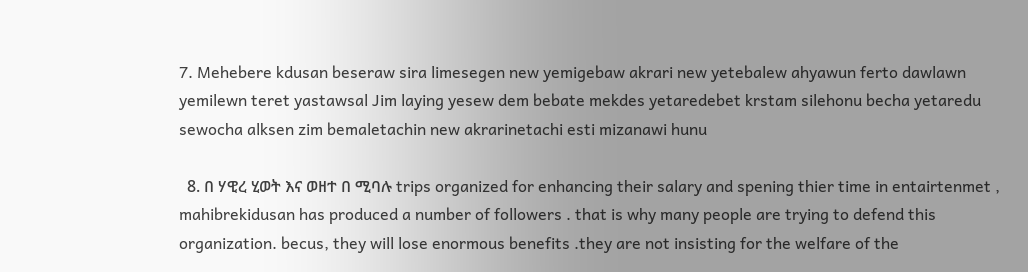7. Mehebere kdusan beseraw sira limesegen new yemigebaw akrari new yetebalew ahyawun ferto dawlawn yemilewn teret yastawsal Jim laying yesew dem bebate mekdes yetaredebet krstam silehonu becha yetaredu sewocha alksen zim bemaletachin new akrarinetachi esti mizanawi hunu

  8. በ ሃዊረ ሂወት እና ወዘተ በ ሚባሉ trips organized for enhancing their salary and spening thier time in entairtenmet , mahibrekidusan has produced a number of followers . that is why many people are trying to defend this organization. becus, they will lose enormous benefits .they are not insisting for the welfare of the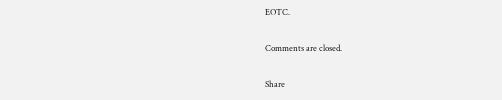EOTC.

Comments are closed.

Share